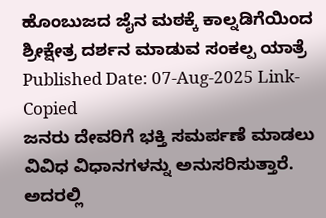ಹೊಂಬುಜದ ಜೈನ ಮಠಕ್ಕೆ ಕಾಲ್ನಡಿಗೆಯಿಂದ ಶ್ರೀಕ್ಷೇತ್ರ ದರ್ಶನ ಮಾಡುವ ಸಂಕಲ್ಪ ಯಾತ್ರೆ
Published Date: 07-Aug-2025 Link-Copied
ಜನರು ದೇವರಿಗೆ ಭಕ್ತಿ ಸಮರ್ಪಣೆ ಮಾಡಲು ವಿವಿಧ ವಿಧಾನಗಳನ್ನು ಅನುಸರಿಸುತ್ತಾರೆ. ಅದರಲ್ಲಿ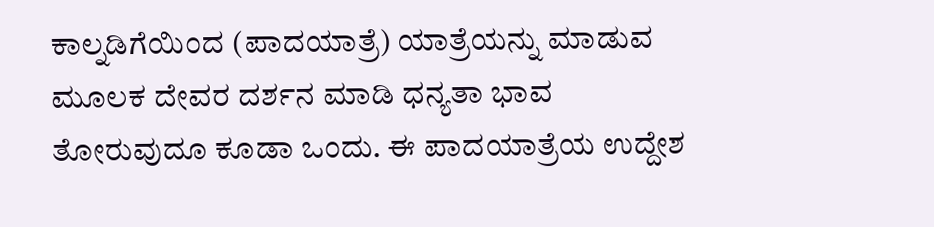ಕಾಲ್ನಡಿಗೆಯಿಂದ (ಪಾದಯಾತ್ರೆ) ಯಾತ್ರೆಯನ್ನು ಮಾಡುವ ಮೂಲಕ ದೇವರ ದರ್ಶನ ಮಾಡಿ ಧನ್ಯತಾ ಭಾವ ತೋರುವುದೂ ಕೂಡಾ ಒಂದು. ಈ ಪಾದಯಾತ್ರೆಯ ಉದ್ದೇಶ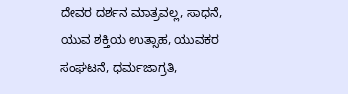ದೇವರ ದರ್ಶನ ಮಾತ್ರವಲ್ಲ, ಸಾಧನೆ, ಯುವ ಶಕ್ತಿಯ ಉತ್ಸಾಹ, ಯುವಕರ ಸಂಘಟನೆ, ಧರ್ಮಜಾಗ್ರತಿ,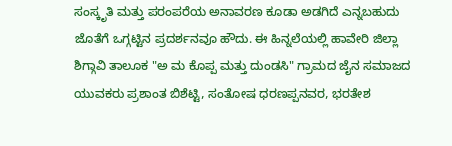ಸಂಸ್ಕೃತಿ ಮತ್ತು ಪರಂಪರೆಯ ಅನಾವರಣ ಕೂಡಾ ಅಡಗಿದೆ ಎನ್ನಬಹುದು ಜೊತೆಗೆ ಒಗ್ಗಟ್ಟಿನ ಪ್ರದರ್ಶನವೂ ಹೌದು. ಈ ಹಿನ್ನಲೆಯಲ್ಲಿ ಹಾವೇರಿ ಜಿಲ್ಲಾ ಶಿಗ್ಗಾವಿ ತಾಲೂಕ "ಅ ಮ ಕೊಪ್ಪ ಮತ್ತು ದುಂಡಸಿ" ಗ್ರಾಮದ ಜೈನ ಸಮಾಜದ ಯುವಕರು ಪ್ರಶಾಂತ ಬಿಶೆಟ್ಟಿ, ಸಂತೋಷ ಧರಣಪ್ಪನವರ, ಭರತೇಶ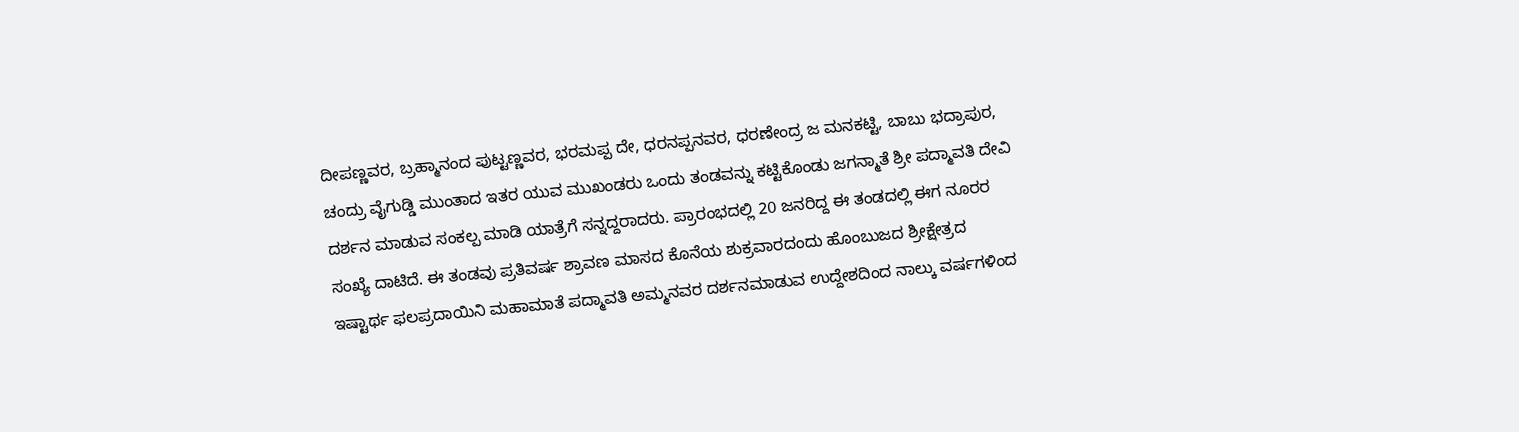ದೀಪಣ್ಣವರ, ಬ್ರಹ್ಮಾನಂದ ಪುಟ್ಟಣ್ಣವರ, ಭರಮಪ್ಪ ದೇ, ಧರನಪ್ಪನವರ, ಧರಣೇಂದ್ರ ಜ ಮನಕಟ್ಟಿ, ಬಾಬು ಭದ್ರಾಪುರ, ಚಂದ್ರು ವೈಗುಡ್ಡಿ ಮುಂತಾದ ಇತರ ಯುವ ಮುಖಂಡರು ಒಂದು ತಂಡವನ್ನು ಕಟ್ಟಿಕೊಂಡು ಜಗನ್ಮಾತೆ ಶ್ರೀ ಪದ್ಮಾವತಿ ದೇವಿ ದರ್ಶನ ಮಾಡುವ ಸಂಕಲ್ಪ ಮಾಡಿ ಯಾತ್ರೆಗೆ ಸನ್ನದ್ದರಾದರು. ಪ್ರಾರಂಭದಲ್ಲಿ 20 ಜನರಿದ್ದ ಈ ತಂಡದಲ್ಲಿ ಈಗ ನೂರರ ಸಂಖ್ಯೆ ದಾಟಿದೆ. ಈ ತಂಡವು ಪ್ರತಿವರ್ಷ ಶ್ರಾವಣ ಮಾಸದ ಕೊನೆಯ ಶುಕ್ರವಾರದಂದು ಹೊಂಬುಜದ ಶ್ರೀಕ್ಷೇತ್ರದ ಇಷ್ಟಾರ್ಥ ಫಲಪ್ರದಾಯಿನಿ ಮಹಾಮಾತೆ ಪದ್ಮಾವತಿ ಅಮ್ಮನವರ ದರ್ಶನಮಾಡುವ ಉದ್ದೇಶದಿಂದ ನಾಲ್ಕು ವರ್ಷಗಳಿಂದ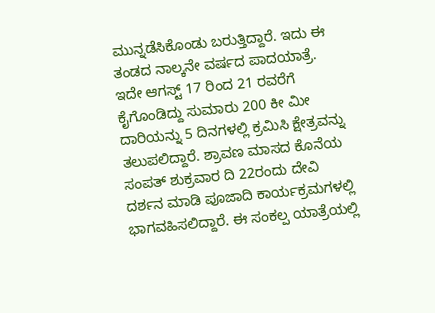ಮುನ್ನಡೆಸಿಕೊಂಡು ಬರುತ್ತಿದ್ದಾರೆ. ಇದು ಈ ತಂಡದ ನಾಲ್ಕನೇ ವರ್ಷದ ಪಾದಯಾತ್ರೆ. ಇದೇ ಆಗಸ್ಟ್ 17 ರಿಂದ 21 ರವರೆಗೆ ಕೈಗೊಂಡಿದ್ದು ಸುಮಾರು 200 ಕೀ ಮೀ ದಾರಿಯನ್ನು 5 ದಿನಗಳಲ್ಲಿ ಕ್ರಮಿಸಿ ಕ್ಷೇತ್ರವನ್ನು ತಲುಪಲಿದ್ದಾರೆ. ಶ್ರಾವಣ ಮಾಸದ ಕೊನೆಯ ಸಂಪತ್ ಶುಕ್ರವಾರ ದಿ 22ರಂದು ದೇವಿ ದರ್ಶನ ಮಾಡಿ ಪೂಜಾದಿ ಕಾರ್ಯಕ್ರಮಗಳಲ್ಲಿ ಭಾಗವಹಿಸಲಿದ್ದಾರೆ. ಈ ಸಂಕಲ್ಪ ಯಾತ್ರೆಯಲ್ಲಿ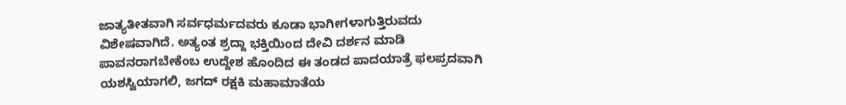ಜಾತ್ಯತೀತವಾಗಿ ಸರ್ವಧರ್ಮದವರು ಕೂಡಾ ಭಾಗೀಗಳಾಗುತ್ತಿರುವದು ವಿಶೇಷವಾಗಿದೆ. ಅತ್ಯಂತ ಶ್ರದ್ದಾ ಭಕ್ತಿಯಿಂದ ದೇವಿ ದರ್ಶನ ಮಾಡಿ ಪಾವನರಾಗಬೇಕೆಂಬ ಉದ್ದೇಶ ಹೊಂದಿದ ಈ ತಂಡದ ಪಾದಯಾತ್ರೆ ಫಲಪ್ರದವಾಗಿ ಯಶಸ್ವಿಯಾಗಲಿ, ಜಗದ್ ರಕ್ಷಕಿ ಮಹಾಮಾತೆಯ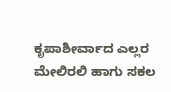ಕೃಪಾಶೀರ್ವಾದ ಎಲ್ಲರ ಮೇಲಿರಲಿ ಹಾಗು ಸಕಲ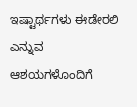ಇಷ್ಟಾರ್ಥಗಳು ಈಡೇರಲಿ ಎನ್ನುವ ಆಶಯಗಳೊಂದಿಗೆ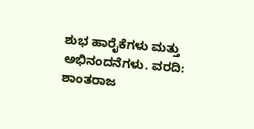ಶುಭ ಹಾರೈಕೆಗಳು ಮತ್ತು ಅಭಿನಂದನೆಗಳು. ವರದಿ: ಶಾಂತರಾಜ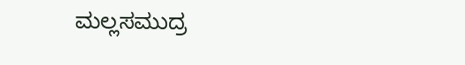ಮಲ್ಲಸಮುದ್ರ